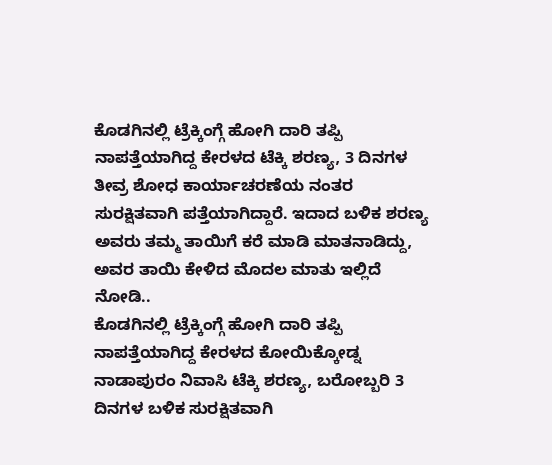ಕೊಡಗಿನಲ್ಲಿ ಟ್ರೆಕ್ಕಿಂಗ್ಗೆ ಹೋಗಿ ದಾರಿ ತಪ್ಪಿ ನಾಪತ್ತೆಯಾಗಿದ್ದ ಕೇರಳದ ಟೆಕ್ಕಿ ಶರಣ್ಯ, 3 ದಿನಗಳ ತೀವ್ರ ಶೋಧ ಕಾರ್ಯಾಚರಣೆಯ ನಂತರ ಸುರಕ್ಷಿತವಾಗಿ ಪತ್ತೆಯಾಗಿದ್ದಾರೆ. ಇದಾದ ಬಳಿಕ ಶರಣ್ಯ ಅವರು ತಮ್ಮ ತಾಯಿಗೆ ಕರೆ ಮಾಡಿ ಮಾತನಾಡಿದ್ದು, ಅವರ ತಾಯಿ ಕೇಳಿದ ಮೊದಲ ಮಾತು ಇಲ್ಲಿದೆ ನೋಡಿ..
ಕೊಡಗಿನಲ್ಲಿ ಟ್ರೆಕ್ಕಿಂಗ್ಗೆ ಹೋಗಿ ದಾರಿ ತಪ್ಪಿ ನಾಪತ್ತೆಯಾಗಿದ್ದ ಕೇರಳದ ಕೋಯಿಕ್ಕೋಡ್ನ ನಾಡಾಪುರಂ ನಿವಾಸಿ ಟೆಕ್ಕಿ ಶರಣ್ಯ, ಬರೋಬ್ಬರಿ 3 ದಿನಗಳ ಬಳಿಕ ಸುರಕ್ಷಿತವಾಗಿ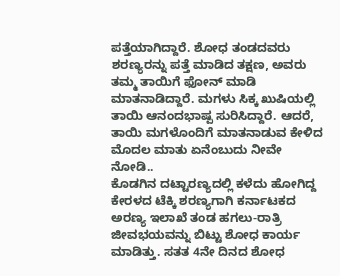ಪತ್ತೆಯಾಗಿದ್ದಾರೆ. ಶೋಧ ತಂಡದವರು ಶರಣ್ಯರನ್ನು ಪತ್ತೆ ಮಾಡಿದ ತಕ್ಷಣ, ಅವರು ತಮ್ಮ ತಾಯಿಗೆ ಫೋನ್ ಮಾಡಿ ಮಾತನಾಡಿದ್ದಾರೆ. ಮಗಳು ಸಿಕ್ಕ ಖುಷಿಯಲ್ಲಿ ತಾಯಿ ಆನಂದಭಾಷ್ಪ ಸುರಿಸಿದ್ದಾರೆ. ಆದರೆ, ತಾಯಿ ಮಗಳೊಂದಿಗೆ ಮಾತನಾಡುವ ಕೇಳಿದ ಮೊದಲ ಮಾತು ಏನೆಂಬುದು ನೀವೇ ನೋಡಿ..
ಕೊಡಗಿನ ದಟ್ಟಾರಣ್ಯದಲ್ಲಿ ಕಳೆದು ಹೋಗಿದ್ದ ಕೇರಳದ ಟೆಕ್ಕಿ ಶರಣ್ಯಗಾಗಿ ಕರ್ನಾಟಕದ ಅರಣ್ಯ ಇಲಾಖೆ ತಂಡ ಹಗಲು-ರಾತ್ರಿ ಜೀವಭಯವನ್ನು ಬಿಟ್ಟು ಶೋಧ ಕಾರ್ಯ ಮಾಡಿತ್ತು. ಸತತ 4ನೇ ದಿನದ ಶೋಧ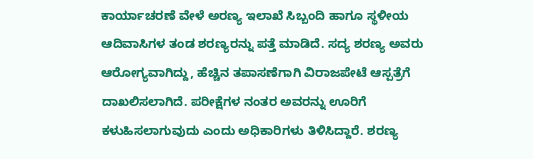ಕಾರ್ಯಾಚರಣೆ ವೇಳೆ ಅರಣ್ಯ ಇಲಾಖೆ ಸಿಬ್ಬಂದಿ ಹಾಗೂ ಸ್ಥಳೀಯ ಆದಿವಾಸಿಗಳ ತಂಡ ಶರಣ್ಯರನ್ನು ಪತ್ತೆ ಮಾಡಿದೆ. ಸದ್ಯ ಶರಣ್ಯ ಅವರು ಆರೋಗ್ಯವಾಗಿದ್ದು, ಹೆಚ್ಚಿನ ತಪಾಸಣೆಗಾಗಿ ವಿರಾಜಪೇಟೆ ಆಸ್ಪತ್ರೆಗೆ ದಾಖಲಿಸಲಾಗಿದೆ. ಪರೀಕ್ಷೆಗಳ ನಂತರ ಅವರನ್ನು ಊರಿಗೆ ಕಳುಹಿಸಲಾಗುವುದು ಎಂದು ಅಧಿಕಾರಿಗಳು ತಿಳಿಸಿದ್ದಾರೆ. ಶರಣ್ಯ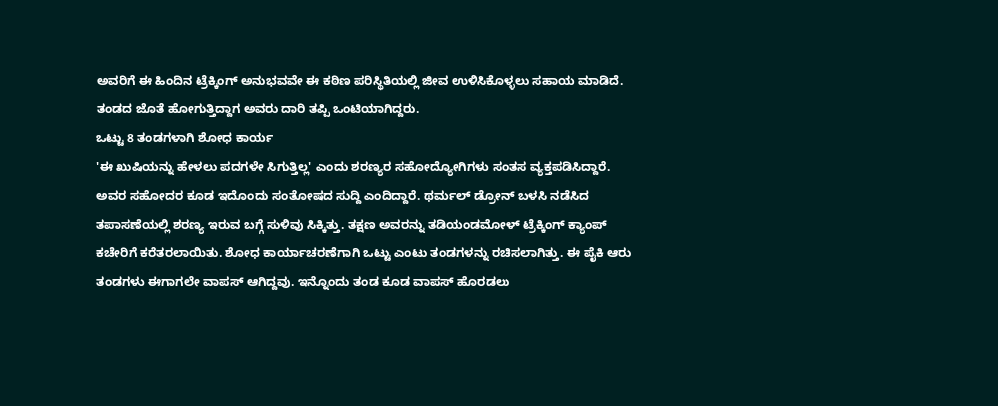ಅವರಿಗೆ ಈ ಹಿಂದಿನ ಟ್ರೆಕ್ಕಿಂಗ್ ಅನುಭವವೇ ಈ ಕಠಿಣ ಪರಿಸ್ಥಿತಿಯಲ್ಲಿ ಜೀವ ಉಳಿಸಿಕೊಳ್ಳಲು ಸಹಾಯ ಮಾಡಿದೆ. ತಂಡದ ಜೊತೆ ಹೋಗುತ್ತಿದ್ದಾಗ ಅವರು ದಾರಿ ತಪ್ಪಿ ಒಂಟಿಯಾಗಿದ್ದರು.
ಒಟ್ಟು 8 ತಂಡಗಳಾಗಿ ಶೋಧ ಕಾರ್ಯ
'ಈ ಖುಷಿಯನ್ನು ಹೇಳಲು ಪದಗಳೇ ಸಿಗುತ್ತಿಲ್ಲ' ಎಂದು ಶರಣ್ಯರ ಸಹೋದ್ಯೋಗಿಗಳು ಸಂತಸ ವ್ಯಕ್ತಪಡಿಸಿದ್ದಾರೆ. ಅವರ ಸಹೋದರ ಕೂಡ ಇದೊಂದು ಸಂತೋಷದ ಸುದ್ದಿ ಎಂದಿದ್ದಾರೆ. ಥರ್ಮಲ್ ಡ್ರೋನ್ ಬಳಸಿ ನಡೆಸಿದ ತಪಾಸಣೆಯಲ್ಲಿ ಶರಣ್ಯ ಇರುವ ಬಗ್ಗೆ ಸುಳಿವು ಸಿಕ್ಕಿತ್ತು. ತಕ್ಷಣ ಅವರನ್ನು ತಡಿಯಂಡಮೋಳ್ ಟ್ರೆಕ್ಕಿಂಗ್ ಕ್ಯಾಂಪ್ ಕಚೇರಿಗೆ ಕರೆತರಲಾಯಿತು. ಶೋಧ ಕಾರ್ಯಾಚರಣೆಗಾಗಿ ಒಟ್ಟು ಎಂಟು ತಂಡಗಳನ್ನು ರಚಿಸಲಾಗಿತ್ತು. ಈ ಪೈಕಿ ಆರು ತಂಡಗಳು ಈಗಾಗಲೇ ವಾಪಸ್ ಆಗಿದ್ದವು. ಇನ್ನೊಂದು ತಂಡ ಕೂಡ ವಾಪಸ್ ಹೊರಡಲು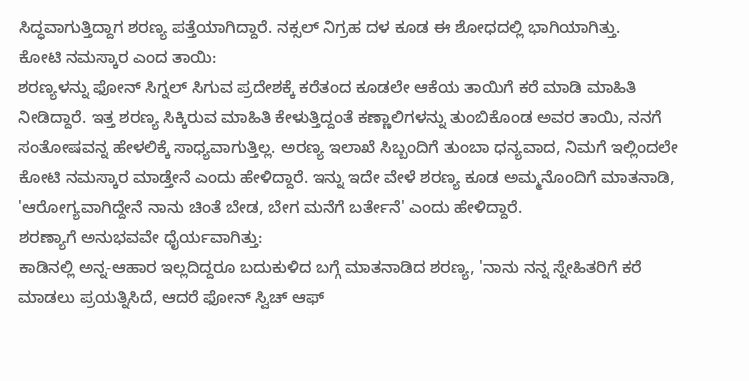ಸಿದ್ಧವಾಗುತ್ತಿದ್ದಾಗ ಶರಣ್ಯ ಪತ್ತೆಯಾಗಿದ್ದಾರೆ. ನಕ್ಸಲ್ ನಿಗ್ರಹ ದಳ ಕೂಡ ಈ ಶೋಧದಲ್ಲಿ ಭಾಗಿಯಾಗಿತ್ತು.
ಕೋಟಿ ನಮಸ್ಕಾರ ಎಂದ ತಾಯಿ:
ಶರಣ್ಯಳನ್ನು ಫೋನ್ ಸಿಗ್ನಲ್ ಸಿಗುವ ಪ್ರದೇಶಕ್ಕೆ ಕರೆತಂದ ಕೂಡಲೇ ಆಕೆಯ ತಾಯಿಗೆ ಕರೆ ಮಾಡಿ ಮಾಹಿತಿ ನೀಡಿದ್ದಾರೆ. ಇತ್ತ ಶರಣ್ಯ ಸಿಕ್ಕಿರುವ ಮಾಹಿತಿ ಕೇಳುತ್ತಿದ್ದಂತೆ ಕಣ್ಣಾಲಿಗಳನ್ನು ತುಂಬಿಕೊಂಡ ಅವರ ತಾಯಿ, ನನಗೆ ಸಂತೋಷವನ್ನ ಹೇಳಲಿಕ್ಕೆ ಸಾಧ್ಯವಾಗುತ್ತಿಲ್ಲ. ಅರಣ್ಯ ಇಲಾಖೆ ಸಿಬ್ಬಂದಿಗೆ ತುಂಬಾ ಧನ್ಯವಾದ, ನಿಮಗೆ ಇಲ್ಲಿಂದಲೇ ಕೋಟಿ ನಮಸ್ಕಾರ ಮಾಡ್ತೇನೆ ಎಂದು ಹೇಳಿದ್ದಾರೆ. ಇನ್ನು ಇದೇ ವೇಳೆ ಶರಣ್ಯ ಕೂಡ ಅಮ್ಮನೊಂದಿಗೆ ಮಾತನಾಡಿ, 'ಆರೋಗ್ಯವಾಗಿದ್ದೇನೆ ನಾನು ಚಿಂತೆ ಬೇಡ, ಬೇಗ ಮನೆಗೆ ಬರ್ತೇನೆ' ಎಂದು ಹೇಳಿದ್ದಾರೆ.
ಶರಣ್ಯಾಗೆ ಅನುಭವವೇ ಧೈರ್ಯವಾಗಿತ್ತು:
ಕಾಡಿನಲ್ಲಿ ಅನ್ನ-ಆಹಾರ ಇಲ್ಲದಿದ್ದರೂ ಬದುಕುಳಿದ ಬಗ್ಗೆ ಮಾತನಾಡಿದ ಶರಣ್ಯ, 'ನಾನು ನನ್ನ ಸ್ನೇಹಿತರಿಗೆ ಕರೆ ಮಾಡಲು ಪ್ರಯತ್ನಿಸಿದೆ, ಆದರೆ ಫೋನ್ ಸ್ವಿಚ್ ಆಫ್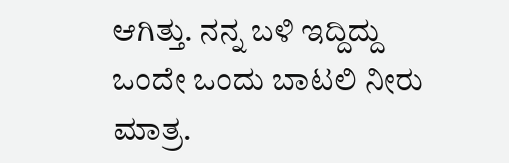ಆಗಿತ್ತು. ನನ್ನ ಬಳಿ ಇದ್ದಿದ್ದು ಒಂದೇ ಒಂದು ಬಾಟಲಿ ನೀರು ಮಾತ್ರ.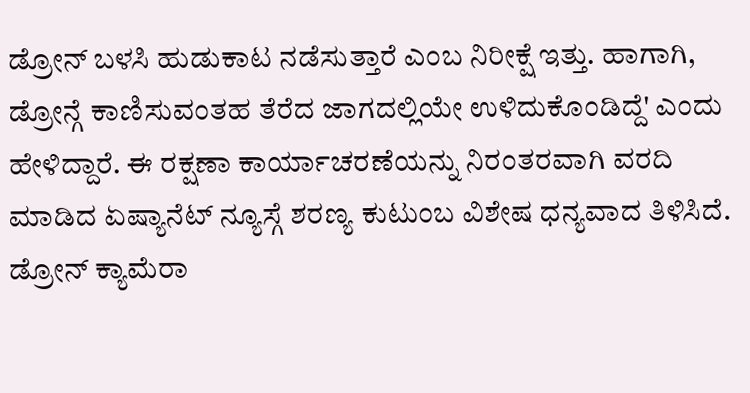ಡ್ರೋನ್ ಬಳಸಿ ಹುಡುಕಾಟ ನಡೆಸುತ್ತಾರೆ ಎಂಬ ನಿರೀಕ್ಷೆ ಇತ್ತು. ಹಾಗಾಗಿ, ಡ್ರೋನ್ಗೆ ಕಾಣಿಸುವಂತಹ ತೆರೆದ ಜಾಗದಲ್ಲಿಯೇ ಉಳಿದುಕೊಂಡಿದ್ದೆ' ಎಂದು ಹೇಳಿದ್ದಾರೆ. ಈ ರಕ್ಷಣಾ ಕಾರ್ಯಾಚರಣೆಯನ್ನು ನಿರಂತರವಾಗಿ ವರದಿ ಮಾಡಿದ ಏಷ್ಯಾನೆಟ್ ನ್ಯೂಸ್ಗೆ ಶರಣ್ಯ ಕುಟುಂಬ ವಿಶೇಷ ಧನ್ಯವಾದ ತಿಳಿಸಿದೆ.
ಡ್ರೋನ್ ಕ್ಯಾಮೆರಾ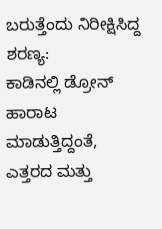ಬರುತ್ತೆಂದು ನಿರೀಕ್ಷಿಸಿದ್ದ ಶರಣ್ಯ:
ಕಾಡಿನಲ್ಲಿ ಡ್ರೋನ್ ಹಾರಾಟ ಮಾಡುತ್ತಿದ್ದಂತೆ, ಎತ್ತರದ ಮತ್ತು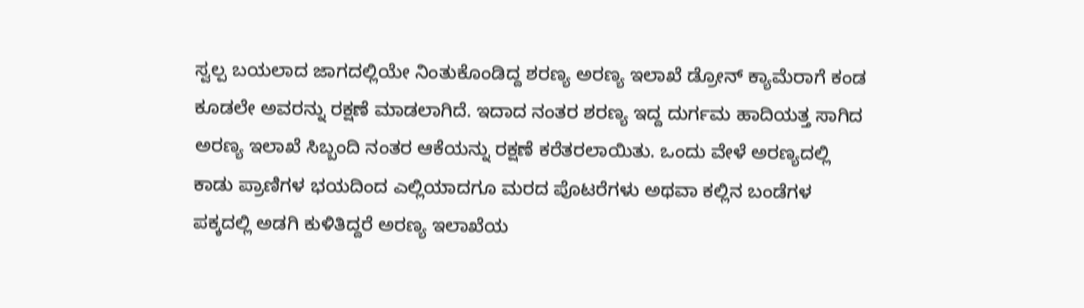ಸ್ವಲ್ಪ ಬಯಲಾದ ಜಾಗದಲ್ಲಿಯೇ ನಿಂತುಕೊಂಡಿದ್ದ ಶರಣ್ಯ ಅರಣ್ಯ ಇಲಾಖೆ ಡ್ರೋನ್ ಕ್ಯಾಮೆರಾಗೆ ಕಂಡ ಕೂಡಲೇ ಅವರನ್ನು ರಕ್ಷಣೆ ಮಾಡಲಾಗಿದೆ. ಇದಾದ ನಂತರ ಶರಣ್ಯ ಇದ್ದ ದುರ್ಗಮ ಹಾದಿಯತ್ತ ಸಾಗಿದ ಅರಣ್ಯ ಇಲಾಖೆ ಸಿಬ್ಬಂದಿ ನಂತರ ಆಕೆಯನ್ನು ರಕ್ಷಣೆ ಕರೆತರಲಾಯಿತು. ಒಂದು ವೇಳೆ ಅರಣ್ಯದಲ್ಲಿ ಕಾಡು ಪ್ರಾಣಿಗಳ ಭಯದಿಂದ ಎಲ್ಲಿಯಾದಗೂ ಮರದ ಪೊಟರೆಗಳು ಅಥವಾ ಕಲ್ಲಿನ ಬಂಡೆಗಳ ಪಕ್ಕದಲ್ಲಿ ಅಡಗಿ ಕುಳಿತಿದ್ದರೆ ಅರಣ್ಯ ಇಲಾಖೆಯ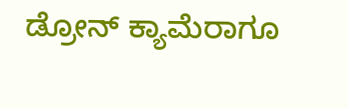ಡ್ರೋನ್ ಕ್ಯಾಮೆರಾಗೂ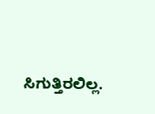ಸಿಗುತ್ತಿರಲಿಲ್ಲ.